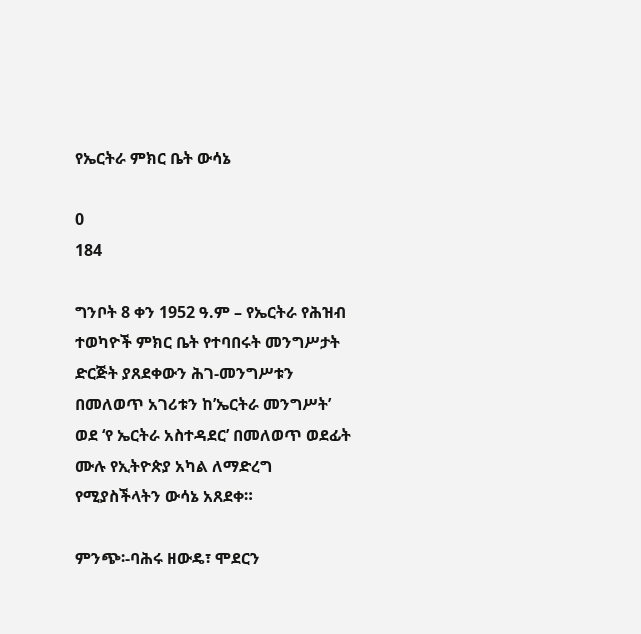የኤርትራ ምክር ቤት ውሳኔ

0
184

ግንቦት 8 ቀን 1952 ዓ.ም – የኤርትራ የሕዝብ ተወካዮች ምክር ቤት የተባበሩት መንግሥታት ድርጅት ያጸደቀውን ሕገ-መንግሥቱን በመለወጥ አገሪቱን ከ’ኤርትራ መንግሥት’ ወደ ‘የ ኤርትራ አስተዳደር’ በመለወጥ ወደፊት ሙሉ የኢትዮጵያ አካል ለማድረግ የሚያስችላትን ውሳኔ አጸደቀ።

ምንጭ፡-ባሕሩ ዘውዴ፣ ሞደርን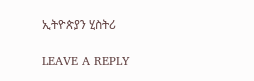ኢትዮጵያን ሂስትሪ

LEAVE A REPLY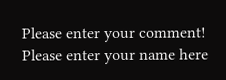Please enter your comment!
Please enter your name here